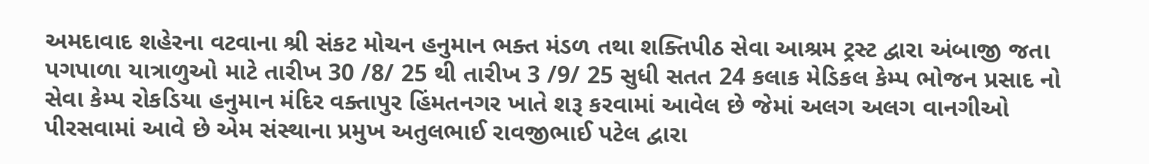અમદાવાદ શહેરના વટવાના શ્રી સંકટ મોચન હનુમાન ભક્ત મંડળ તથા શક્તિપીઠ સેવા આશ્રમ ટ્રસ્ટ દ્વારા અંબાજી જતા પગપાળા યાત્રાળુઓ માટે તારીખ 30 /8/ 25 થી તારીખ 3 /9/ 25 સુધી સતત 24 કલાક મેડિકલ કેમ્પ ભોજન પ્રસાદ નો સેવા કેમ્પ રોકડિયા હનુમાન મંદિર વક્તાપુર હિંમતનગર ખાતે શરૂ કરવામાં આવેલ છે જેમાં અલગ અલગ વાનગીઓ પીરસવામાં આવે છે એમ સંસ્થાના પ્રમુખ અતુલભાઈ રાવજીભાઈ પટેલ દ્વારા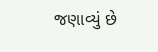જણાવ્યું છે